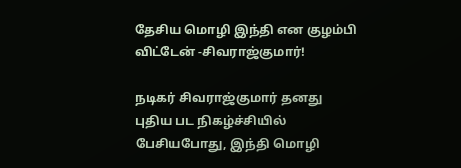தேசிய மொழி இந்தி என குழம்பி விட்டேன் -சிவராஜ்குமார்!

நடிகர் சிவராஜ்குமார் தனது புதிய பட நிகழ்ச்சியில் பேசியபோது, இந்தி மொழி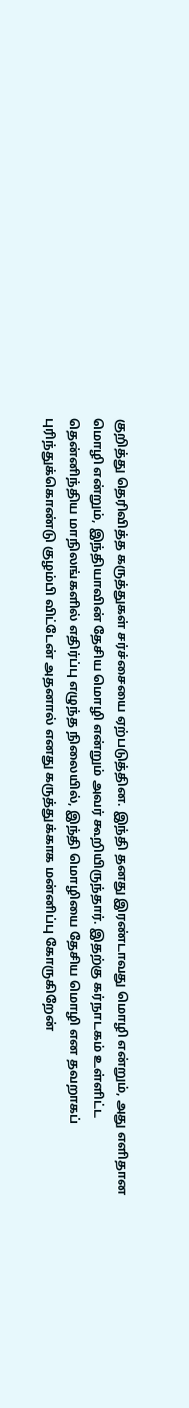குறித்து தெரிவித்த கருத்துகள் சர்ச்சையை ஏற்படுத்தின. இந்தி தனது இரண்டாவது மொழி என்றும், அது எளிதான மொழி என்றும், இந்தியாவின் தேசிய மொழி என்றும் அவர் கூறியிருந்தார். இதற்கு கர்நாடகம் உள்ளிட்ட தென்னிந்திய மாநிலங்களில் எதிர்ப்பு எழுந்த நிலையில், இந்தி மொழியை தேசிய மொழி என தவறாகப் புரிந்துக்கொண்டு குழம்பி விட்டேன் அதனால் எனது கருத்துக்காக மன்னிப்பு கோருகிறேன்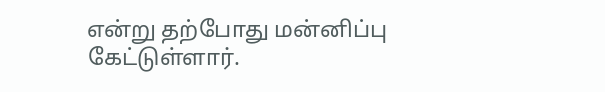என்று தற்போது மன்னிப்பு கேட்டுள்ளார்.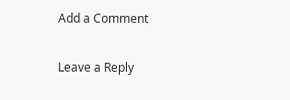Add a Comment

Leave a Reply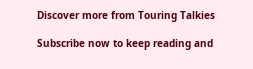Discover more from Touring Talkies

Subscribe now to keep reading and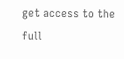get access to the full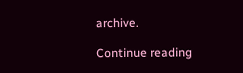archive.

Continue reading